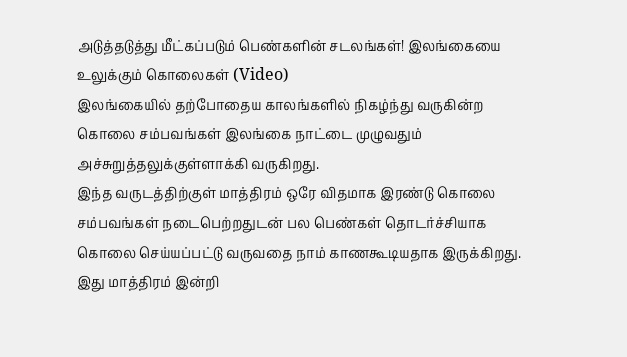அடுத்தடுத்து மீட்கப்படும் பெண்களின் சடலங்கள்! இலங்கையை உலுக்கும் கொலைகள் (Video)
இலங்கையில் தற்போதைய காலங்களில் நிகழ்ந்து வருகின்ற கொலை சம்பவங்கள் இலங்கை நாட்டை முழுவதும் அச்சுறுத்தலுக்குள்ளாக்கி வருகிறது.
இந்த வருடத்திற்குள் மாத்திரம் ஒரே விதமாக இரண்டு கொலை சம்பவங்கள் நடைபெற்றதுடன் பல பெண்கள் தொடர்ச்சியாக கொலை செய்யப்பட்டு வருவதை நாம் காணகூடியதாக இருக்கிறது.
இது மாத்திரம் இன்றி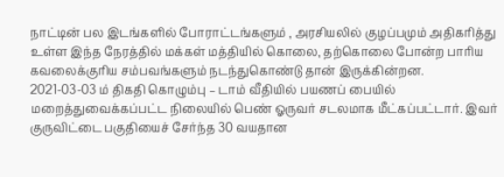நாட்டின் பல இடங்களில் போராட்டங்களும் , அரசியலில் குழப்பமும் அதிகரித்து உள்ள இந்த நேரத்தில் மக்கள் மத்தியில் கொலை, தற்கொலை போன்ற பாரிய கவலைக்குரிய சம்பவங்களும் நடந்துகொண்டு தான் இருக்கின்றன.
2021-03-03 ம் திகதி கொழும்பு – டாம் வீதியில் பயணப் பையில் மறைத்துவைக்கப்பட்ட நிலையில் பெண் ஓருவர் சடலமாக மீட்கப்பட்டார். இவர் குருவிட்டை பகுதியைச் சேர்ந்த 30 வயதான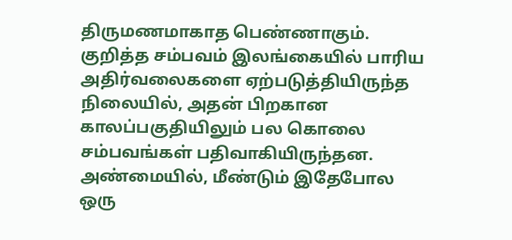திருமணமாகாத பெண்ணாகும்.
குறித்த சம்பவம் இலங்கையில் பாரிய அதிர்வலைகளை ஏற்படுத்தியிருந்த நிலையில், அதன் பிறகான காலப்பகுதியிலும் பல கொலை சம்பவங்கள் பதிவாகியிருந்தன. அண்மையில், மீண்டும் இதேபோல ஒரு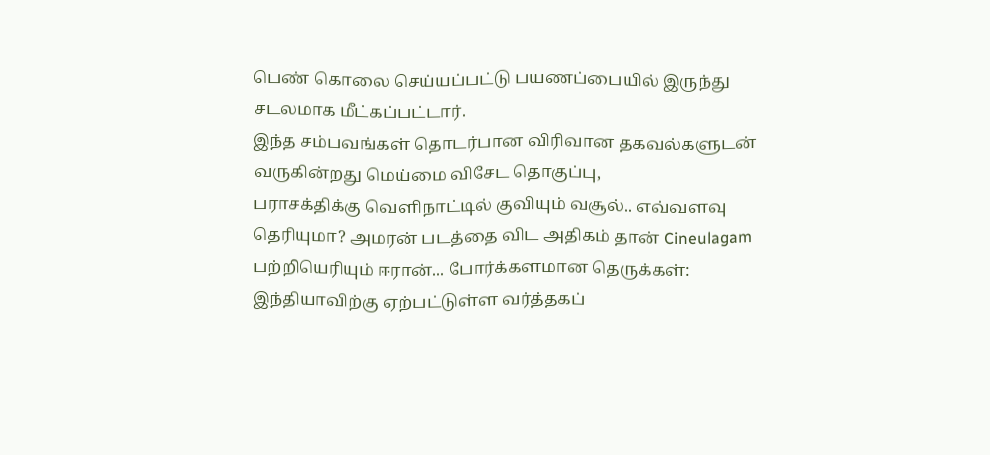பெண் கொலை செய்யப்பட்டு பயணப்பையில் இருந்து சடலமாக மீட்கப்பட்டார்.
இந்த சம்பவங்கள் தொடர்பான விரிவான தகவல்களுடன் வருகின்றது மெய்மை விசேட தொகுப்பு,
பராசக்திக்கு வெளிநாட்டில் குவியும் வசூல்.. எவ்வளவு தெரியுமா? அமரன் படத்தை விட அதிகம் தான் Cineulagam
பற்றியெரியும் ஈரான்... போர்க்களமான தெருக்கள்: இந்தியாவிற்கு ஏற்பட்டுள்ள வர்த்தகப்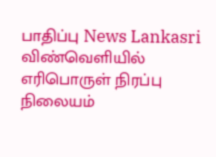பாதிப்பு News Lankasri
விண்வெளியில் எரிபொருள் நிரப்பு நிலையம்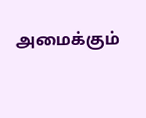அமைக்கும்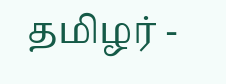தமிழர் -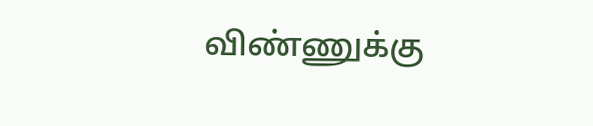விண்ணுக்கு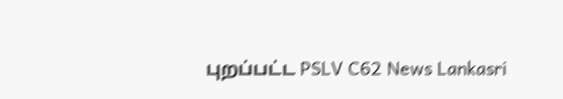புறப்பட்ட PSLV C62 News Lankasri